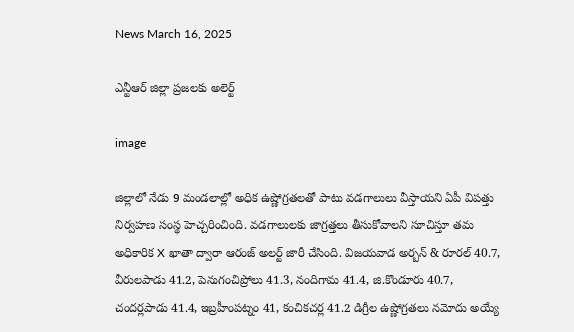News March 16, 2025

ఎన్టీఆర్ జిల్లా ప్రజలకు అలెర్ట్

image

జిల్లాలో నేడు 9 మండలాల్లో అధిక ఉష్ణోగ్రతలతో పాటు వడగాలులు వీస్తాయని ఏపీ విపత్తు నిర్వహణ సంస్థ హెచ్చరించింది. వడగాలులకు జాగ్రత్తలు తీసుకోవాలని సూచిస్తూ తమ అధికారిక X ఖాతా ద్వారా ఆరంజ్ అలర్ట్ జారీ చేసింది. విజయవాడ అర్బన్ & రూరల్ 40.7, వీరులపాడు 41.2, పెనుగంచిప్రోలు 41.3, నందిగామ 41.4, జి.కొండూరు 40.7, చందర్లపాడు 41.4, ఇబ్రహీంపట్నం 41, కంచికచర్ల 41.2 డిగ్రీల ఉష్ణోగ్రతలు నమోదు అయ్యే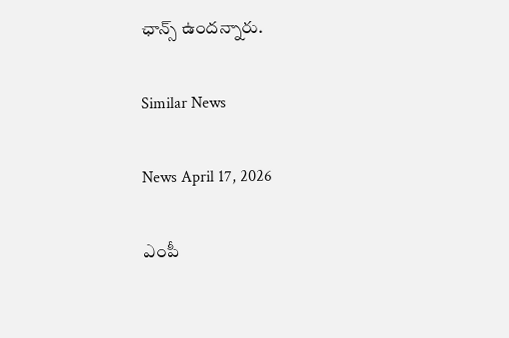ఛాన్స్ ఉందన్నారు.

Similar News

News April 17, 2026

ఎంపీ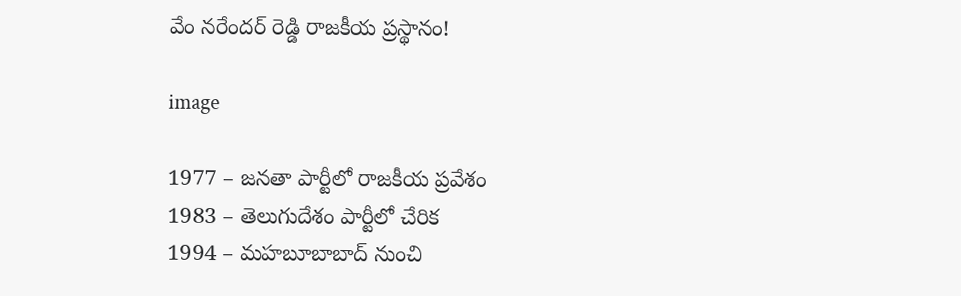వేం నరేందర్ రెడ్డి రాజకీయ ప్రస్థానం!

image

1977 – జనతా పార్టీలో రాజకీయ ప్రవేశం
1983 – తెలుగుదేశం పార్టీలో చేరిక
1994 – మహబూబాబాద్ నుంచి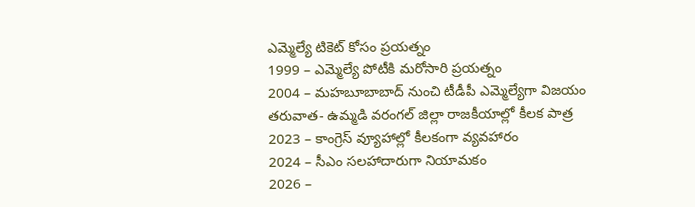ఎమ్మెల్యే టికెట్ కోసం ప్రయత్నం
1999 – ఎమ్మెల్యే పోటీకి మరోసారి ప్రయత్నం
2004 – మహబూబాబాద్ నుంచి టీడీపీ ఎమ్మెల్యేగా విజయం
తరువాత- ఉమ్మడి వరంగల్ జిల్లా రాజకీయాల్లో కీలక పాత్ర
2023 – కాంగ్రెస్ వ్యూహాల్లో కీలకంగా వ్యవహారం
2024 – సీఎం సలహాదారుగా నియామకం
2026 –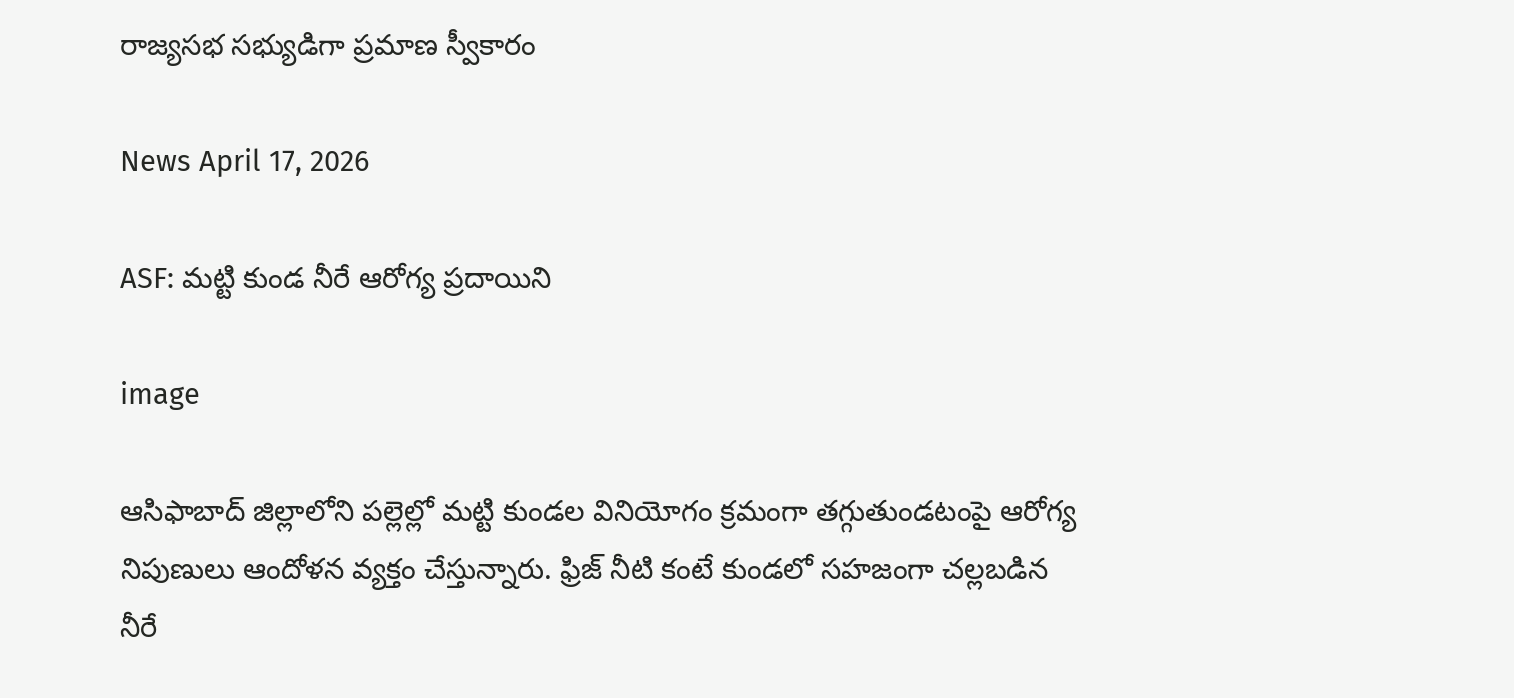రాజ్యసభ సభ్యుడిగా ప్రమాణ స్వీకారం

News April 17, 2026

ASF: మట్టి కుండ నీరే ఆరోగ్య ప్రదాయిని

image

ఆసిఫాబాద్ జిల్లాలోని పల్లెల్లో మట్టి కుండల వినియోగం క్రమంగా తగ్గుతుండటంపై ఆరోగ్య నిపుణులు ఆందోళన వ్యక్తం చేస్తున్నారు. ఫ్రిజ్ నీటి కంటే కుండలో సహజంగా చల్లబడిన నీరే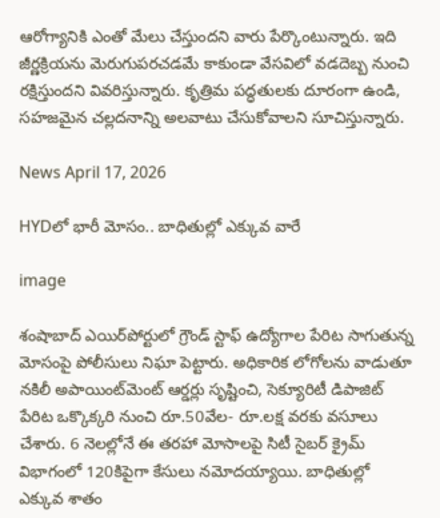ఆరోగ్యానికి ఎంతో మేలు చేస్తుందని వారు పేర్కొంటున్నారు. ఇది జీర్ణక్రియను మెరుగుపరచడమే కాకుండా వేసవిలో వడదెబ్బ నుంచి రక్షిస్తుందని వివరిస్తున్నారు. కృత్రిమ పద్ధతులకు దూరంగా ఉండి, సహజమైన చల్లదనాన్ని అలవాటు చేసుకోవాలని సూచిస్తున్నారు.

News April 17, 2026

HYDలో భారీ మోసం.. బాధితుల్లో ఎక్కువ వారే

image

శంషాబాద్ ఎయిర్‌పోర్టులో గ్రౌండ్ స్టాఫ్ ఉద్యోగాల పేరిట సాగుతున్న మోసంపై పోలీసులు నిఘా పెట్టారు. అధికారిక లోగోలను వాడుతూ నకిలీ అపాయింట్‌మెంట్ ఆర్డర్లు సృష్టించి, సెక్యూరిటీ డిపాజిట్ పేరిట ఒక్కొక్కరి నుంచి రూ.50వేల- రూ.లక్ష వరకు వసూలు చేశారు. 6 నెలల్లోనే ఈ తరహా మోసాలపై సిటీ సైబర్ క్రైమ్ విభాగంలో 120కిపైగా కేసులు నమోదయ్యాయి. బాధితుల్లో ఎక్కువ శాతం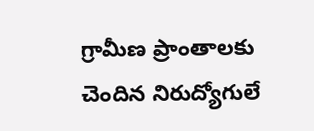గ్రామీణ ప్రాంతాలకు చెందిన నిరుద్యోగులే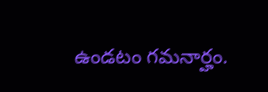ఉండటం గమనార్హం.